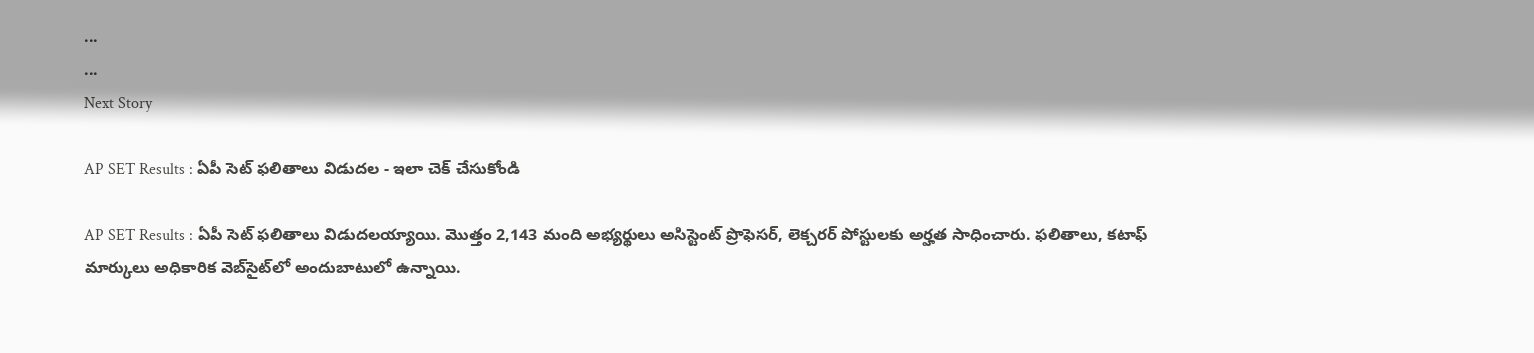...
...
Next Story

AP SET Results : ఏపీ సెట్ ఫలితాలు విడుదల - ఇలా చెక్ చేసుకోండి

AP SET Results : ఏపీ సెట్ ఫలితాలు విడుదలయ్యాయి. మొత్తం 2,143 మంది అభ్యర్థులు అసిస్టెంట్ ప్రొఫెసర్, లెక్చరర్ పోస్టులకు అర్హత సాధించారు. ఫలితాలు, కటాఫ్ మార్కులు అధికారిక వెబ్‌సైట్‌లో అందుబాటులో ఉన్నాయి.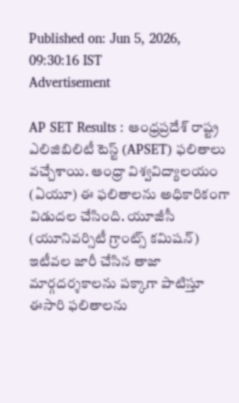Published on: Jun 5, 2026, 09:30:16 IST
Advertisement

AP SET Results : ఆంధ్రప్రదేశ్ రాష్ట్ర ఎలిజిబిలిటీ టెస్ట్ (APSET) ఫలితాలు వచ్చేశాయి. ఆంధ్రా విశ్వవిద్యాలయం (ఏయూ) ఈ ఫలితాలను అధికారికంగా విడుదల చేసింది. యూజీసీ (యూనివర్సిటీ గ్రాంట్స్ కమిషన్) ఇటీవల జారీ చేసిన తాజా మార్గదర్శకాలను పక్కాగా పాటిస్తూ ఈసారి ఫలితాలను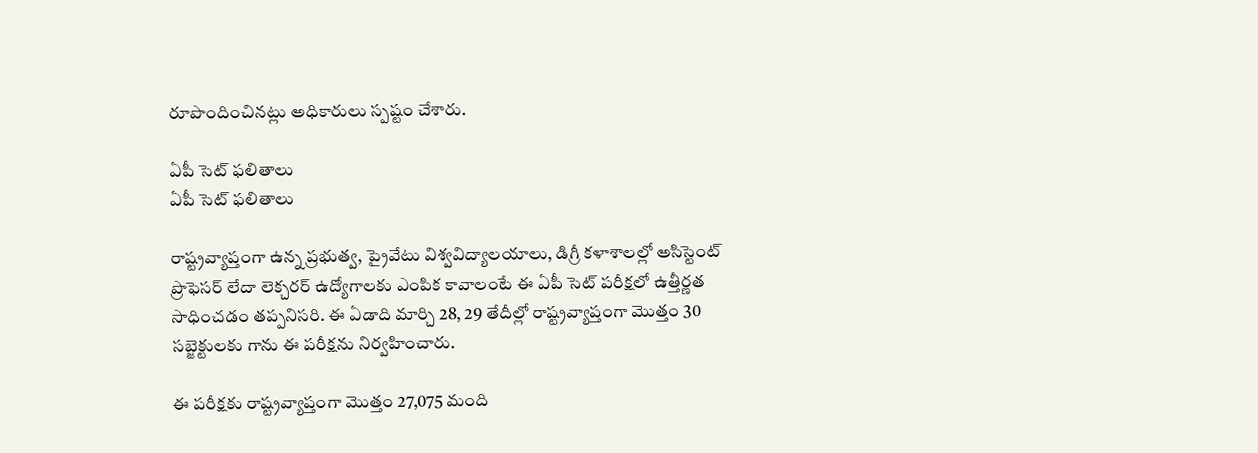రూపొందించినట్లు అధికారులు స్పష్టం చేశారు.

ఏపీ సెట్ ఫలితాలు
ఏపీ సెట్ ఫలితాలు

రాష్ట్రవ్యాప్తంగా ఉన్న ప్రభుత్వ, ప్రైవేటు విశ్వవిద్యాలయాలు, డిగ్రీ కళాశాలల్లో అసిస్టెంట్‌ ప్రొఫెసర్‌ లేదా లెక్చరర్‌ ఉద్యోగాలకు ఎంపిక కావాలంటే ఈ ఏపీ సెట్ పరీక్షలో ఉత్తీర్ణత సాధించడం తప్పనిసరి. ఈ ఏడాది మార్చి 28, 29 తేదీల్లో రాష్ట్రవ్యాప్తంగా మొత్తం 30 సబ్జెక్టులకు గాను ఈ పరీక్షను నిర్వహించారు.

ఈ పరీక్షకు రాష్ట్రవ్యాప్తంగా మొత్తం 27,075 మంది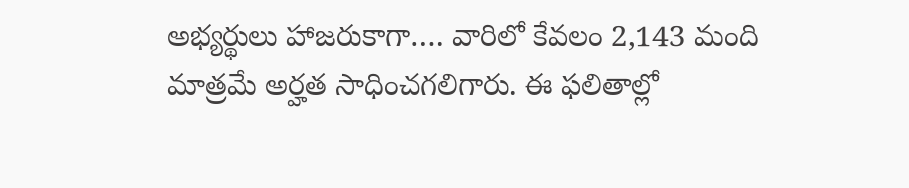అభ్యర్థులు హాజరుకాగా…. వారిలో కేవలం 2,143 మంది మాత్రమే అర్హత సాధించగలిగారు. ఈ ఫలితాల్లో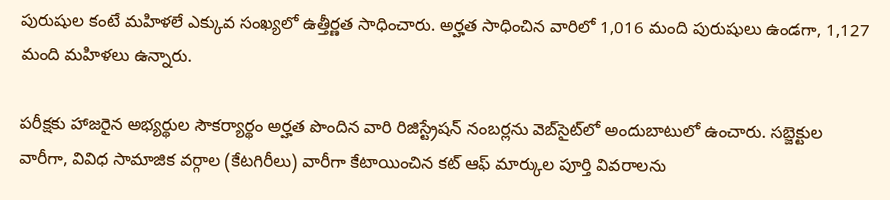పురుషుల కంటే మహిళలే ఎక్కువ సంఖ్యలో ఉత్తీర్ణత సాధించారు. అర్హత సాధించిన వారిలో 1,016 మంది పురుషులు ఉండగా, 1,127 మంది మహిళలు ఉన్నారు.

పరీక్షకు హాజరైన అభ్యర్థుల సౌకర్యార్థం అర్హత పొందిన వారి రిజిస్ట్రేషన్ నంబర్లను వెబ్‌సైట్‌లో అందుబాటులో ఉంచారు. సబ్జెక్టుల వారీగా, వివిధ సామాజిక వర్గాల (కేటగిరీలు) వారీగా కేటాయించిన కట్‌ ఆఫ్‌ మార్కుల పూర్తి వివరాలను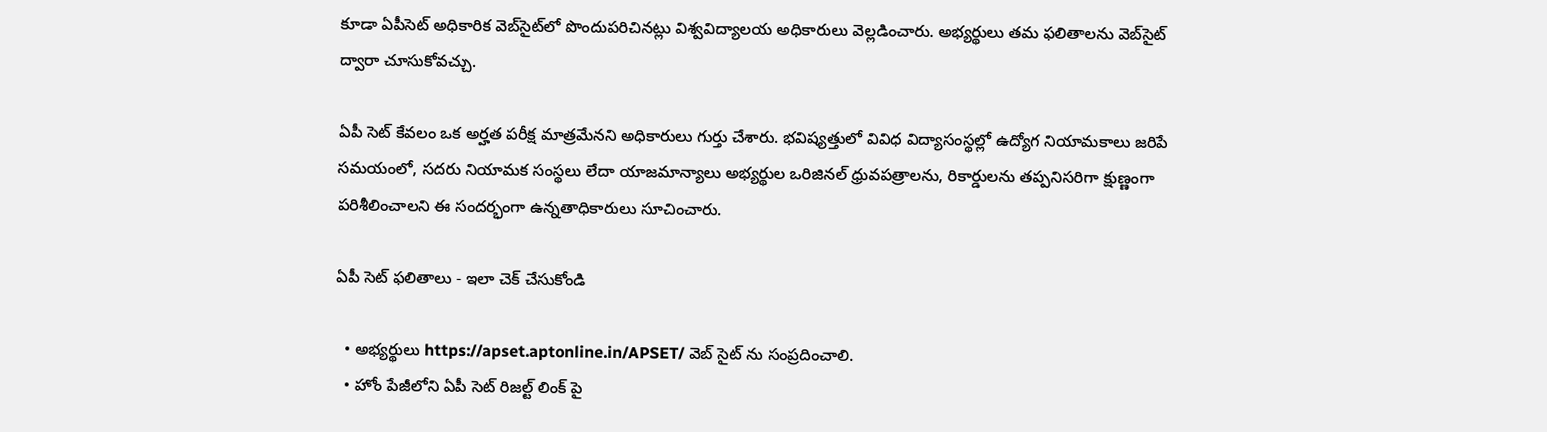కూడా ఏపీసెట్‌ అధికారిక వెబ్‌సైట్‌లో పొందుపరిచినట్లు విశ్వవిద్యాలయ అధికారులు వెల్లడించారు. అభ్యర్థులు తమ ఫలితాలను వెబ్‌సైట్ ద్వారా చూసుకోవచ్చు.

ఏపీ సెట్ కేవలం ఒక అర్హత పరీక్ష మాత్రమేనని అధికారులు గుర్తు చేశారు. భవిష్యత్తులో వివిధ విద్యాసంస్థల్లో ఉద్యోగ నియామకాలు జరిపే సమయంలో, సదరు నియామక సంస్థలు లేదా యాజమాన్యాలు అభ్యర్థుల ఒరిజినల్‌ ధ్రువపత్రాలను, రికార్డులను తప్పనిసరిగా క్షుణ్ణంగా పరిశీలించాలని ఈ సందర్భంగా ఉన్నతాధికారులు సూచించారు.

ఏపీ సెట్ ఫలితాలు - ఇలా చెక్ చేసుకోండి

  • అభ్యర్థులు https://apset.aptonline.in/APSET/ వెబ్ సైట్ ను సంప్రదించాలి.
  • హోం పేజీలోని ఏపీ సెట్ రిజల్ట్ లింక్ పై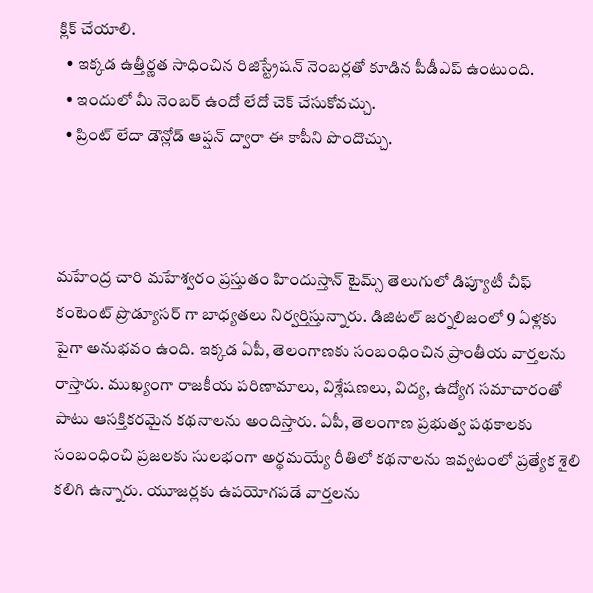క్లిక్ చేయాలి.
  • ఇక్కడ ఉత్తీర్ణత సాధించిన రిజిస్ట్రేషన్ నెంబర్లతో కూడిన పీడీఎప్ ఉంటుంది.
  • ఇందులో మీ నెంబర్ ఉందో లేదో చెక్ చేసుకోవచ్చు.
  • ప్రింట్ లేదా డౌన్లోడ్ ఆప్షన్ ద్వారా ఈ కాపీని పొందొచ్చు.



మహేంద్ర చారి మహేశ్వరం ప్రస్తుతం హిందుస్తాన్ టైమ్స్ తెలుగులో డిప్యూటీ చీఫ్ కంటెంట్ ప్రొడ్యూసర్ గా బాధ్యతలు నిర్వర్తిస్తున్నారు. డిజిటల్ జర్నలిజంలో 9 ఏళ్లకు పైగా అనుభవం ఉంది. ఇక్కడ ఏపీ, తెలంగాణకు సంబంధించిన ప్రాంతీయ వార్తలను రాస్తారు. ముఖ్యంగా రాజకీయ పరిణామాలు, విశ్లేషణలు, విద్య, ఉద్యోగ సమాచారంతో పాటు ఆసక్తికరమైన కథనాలను అందిస్తారు. ఏపీ, తెలంగాణ ప్రభుత్వ పథకాలకు సంబంధించి ప్రజలకు సులభంగా అర్థమయ్యే రీతిలో కథనాలను ఇవ్వటంలో ప్రత్యేక శైలి కలిగి ఉన్నారు. యూజర్లకు ఉపయోగపడే వార్తలను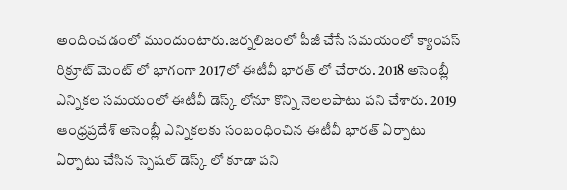అందించడంలో ముందుంటారు.జర్నలిజంలో పీజీ చేసే సమయంలో క్యాంపస్ రిక్రూట్ మెంట్ లో భాగంగా 2017లో ఈటీవీ భారత్ లో చేరారు. 2018 అసెంబ్లీ ఎన్నికల సమయంలో ఈటీవీ డెస్క్ లోనూ కొన్ని నెలలపాటు పని చేశారు. 2019 ఆంధ్రప్రదేశ్ అసెంబ్లీ ఎన్నికలకు సంబంధించిన ఈటీవీ భారత్ ఏర్పాటు ఏర్పాటు చేసిన స్పెషల్ డెస్క్ లో కూడా పని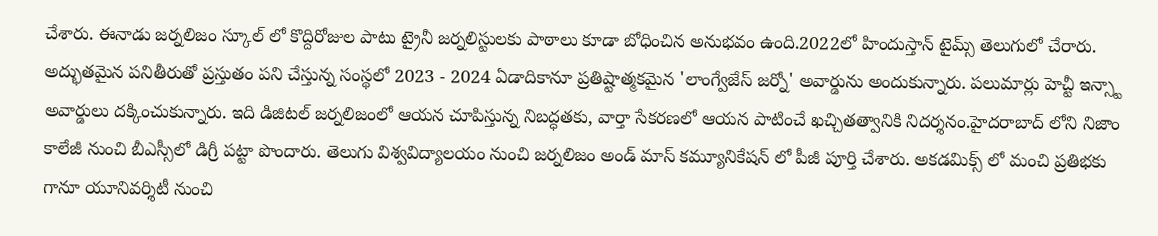చేశారు. ఈనాడు జర్నలిజం స్కూల్ లో కొద్దిరోజుల పాటు ట్రైనీ జర్నలిస్టులకు పాఠాలు కూడా బోధించిన అనుభవం ఉంది.2022లో హిందుస్తాన్ టైమ్స్ తెలుగులో చేరారు. అద్భుతమైన పనితీరుతో ప్రస్తుతం పని చేస్తున్న సంస్థలో 2023 - 2024 ఏడాదికానూ ప్రతిష్టాత్మకమైన 'లాంగ్వేజేస్ జర్నో' అవార్డును అందుకున్నారు. పలుమార్లు హెచ్టీ ఇన్స్టా అవార్డులు దక్కించుకున్నారు. ఇది డిజిటల్ జర్నలిజంలో ఆయన చూపిస్తున్న నిబద్ధతకు, వార్తా సేకరణలో ఆయన పాటించే ఖచ్చితత్వానికి నిదర్శనం.హైదరాబాద్ లోని నిజాం కాలేజీ నుంచి బీఎస్సీలో డిగ్రీ పట్టా పొందారు. తెలుగు విశ్వవిద్యాలయం నుంచి జర్నలిజం అండ్ మాస్ కమ్యూనికేషన్ లో పీజీ పూర్తి చేశారు. అకడమిక్స్ లో మంచి ప్రతిభకు గానూ యూనివర్శిటీ నుంచి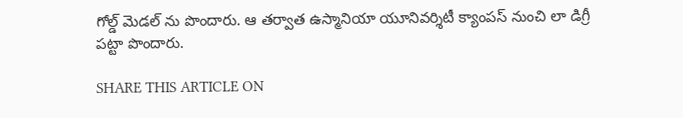గోల్డ్ మెడల్ ను పొందారు. ఆ తర్వాత ఉస్మానియా యూనివర్శిటీ క్యాంపస్ నుంచి లా డిగ్రీ పట్టా పొందారు.

SHARE THIS ARTICLE ON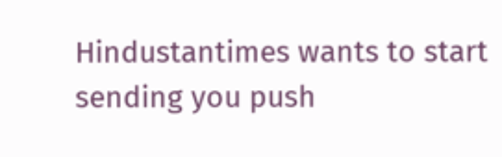Hindustantimes wants to start sending you push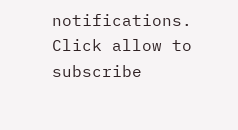notifications. Click allow to subscribe